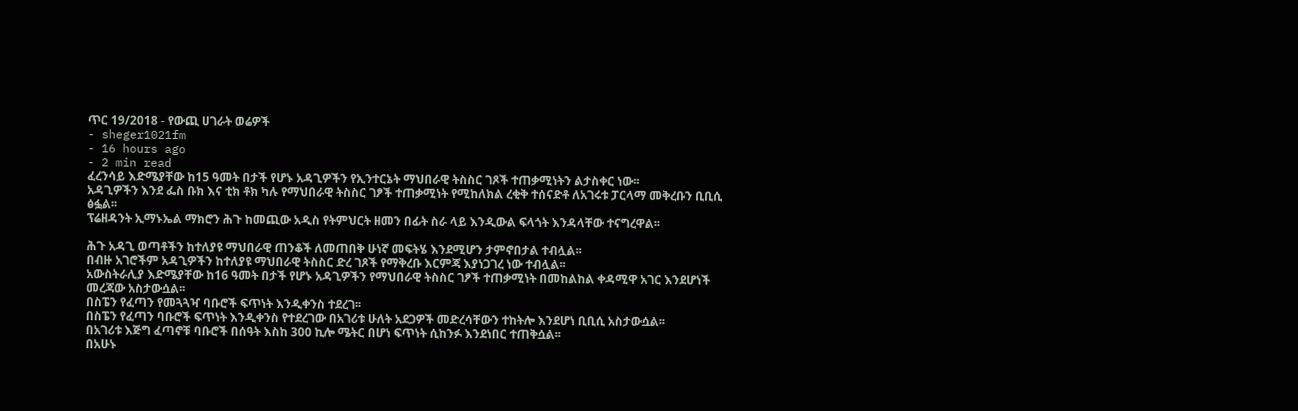ጥር 19/2018 - የውጪ ሀገራት ወሬዎች
- sheger1021fm
- 16 hours ago
- 2 min read
ፈረንሳይ እድሜያቸው ከ15 ዓመት በታች የሆኑ አዳጊዎችን የኢንተርኔት ማህበራዊ ትስስር ገጾች ተጠቃሚነትን ልታስቀር ነው፡፡
አዳጊዎችን እንደ ፌስ ቡክ እና ቲክ ቶክ ካሉ የማህበራዊ ትስስር ገፆች ተጠቃሚነት የሚከለክል ረቂቅ ተሰናድቶ ለአገሩቱ ፓርላማ መቅረቡን ቢቢሲ ፅፏል፡፡
ፕሬዘዳንት ኢማኑኤል ማክሮን ሕጉ ከመጪው አዲስ የትምህርት ዘመን በፊት ስራ ላይ እንዲውል ፍላጎት እንዳላቸው ተናግረዋል፡፡

ሕጉ አዳጊ ወጣቶችን ከተለያዩ ማህበራዊ ጠንቆች ለመጠበቅ ሁነኛ መፍትሄ እንደሚሆን ታምኖበታል ተብሏል፡፡
በብዙ አገሮችም አዳጊዎችን ከተለያዩ ማህበራዊ ትስስር ድረ ገጾች የማቅረቡ እርምጃ እያነጋገረ ነው ተብሏል፡፡
አውስትራሊያ እድሜያቸው ከ16 ዓመት በታች የሆኑ አዳጊዎችን የማህበራዊ ትስስር ገፆች ተጠቃሚነት በመከልከል ቀዳሚዋ አገር እንደሆነች መረጃው አስታውሷል፡፡
በስፔን የፈጣን የመጓጓዣ ባቡሮች ፍጥነት እንዲቀንስ ተደረገ፡፡
በስፔን የፈጣን ባቡሮች ፍጥነት እንዲቀንስ የተደረገው በአገሪቱ ሁለት አደጋዎች መድረሳቸውን ተከትሎ እንደሆነ ቢቢሲ አስታውሷል፡፡
በአገሪቱ እጅግ ፈጣኖቹ ባቡሮች በሰዓት እስከ 300 ኪሎ ሜትር በሆነ ፍጥነት ሲከንፉ እንደነበር ተጠቅሷል፡፡
በአሁኑ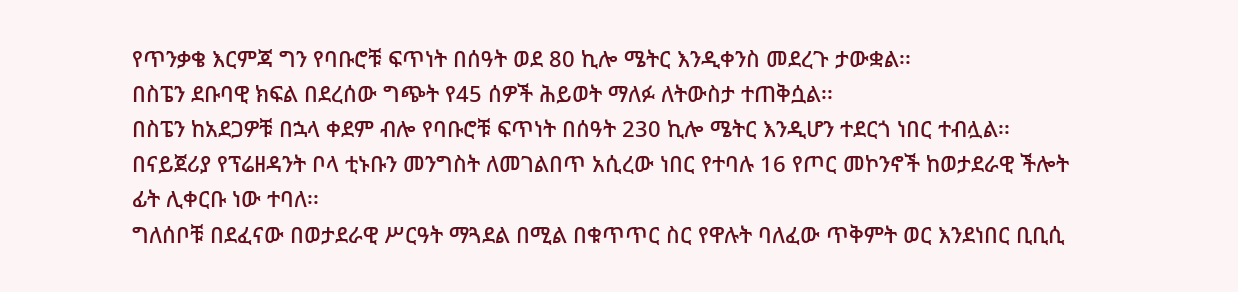የጥንቃቄ እርምጃ ግን የባቡሮቹ ፍጥነት በሰዓት ወደ 80 ኪሎ ሜትር እንዲቀንስ መደረጉ ታውቋል፡፡
በስፔን ደቡባዊ ክፍል በደረሰው ግጭት የ45 ሰዎች ሕይወት ማለፉ ለትውስታ ተጠቅሷል፡፡
በስፔን ከአደጋዎቹ በኋላ ቀደም ብሎ የባቡሮቹ ፍጥነት በሰዓት 230 ኪሎ ሜትር እንዲሆን ተደርጎ ነበር ተብሏል፡፡
በናይጀሪያ የፕሬዘዳንት ቦላ ቲኑቡን መንግስት ለመገልበጥ አሲረው ነበር የተባሉ 16 የጦር መኮንኖች ከወታደራዊ ችሎት ፊት ሊቀርቡ ነው ተባለ፡፡
ግለሰቦቹ በደፈናው በወታደራዊ ሥርዓት ማጓደል በሚል በቁጥጥር ስር የዋሉት ባለፈው ጥቅምት ወር እንደነበር ቢቢሲ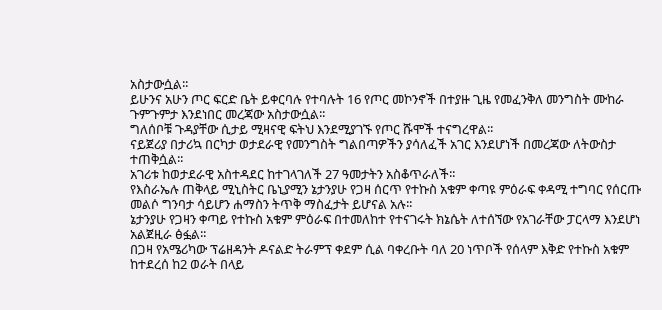አስታውሷል፡፡
ይሁንና አሁን ጦር ፍርድ ቤት ይቀርባሉ የተባሉት 16 የጦር መኮንኖች በተያዙ ጊዜ የመፈንቅለ መንግስት ሙከራ ጉምጉምታ እንደነበር መረጃው አስታውሷል፡፡
ግለሰቦቹ ጉዳያቸው ሲታይ ሚዛናዊ ፍትህ እንደሚያገኙ የጦር ሹሞች ተናግረዋል፡፡
ናይጀሪያ በታሪኳ በርካታ ወታደራዊ የመንግስት ግልበጣዎችን ያሳለፈች አገር እንደሆነች በመረጃው ለትውስታ ተጠቅሷል፡፡
አገሪቱ ከወታደራዊ አስተዳደር ከተገላገለች 27 ዓመታትን አስቆጥራለች፡፡
የእስራኤሉ ጠቅላይ ሚኒስትር ቤኒያሚን ኔታንያሁ የጋዛ ሰርጥ የተኩስ አቁም ቀጣዩ ምዕራፍ ቀዳሚ ተግባር የሰርጡ መልሶ ግንባታ ሳይሆን ሐማስን ትጥቅ ማስፈታት ይሆናል አሉ፡፡
ኔታንያሁ የጋዛን ቀጣይ የተኩስ አቁም ምዕራፍ በተመለከተ የተናገሩት ክኔሴት ለተሰኘው የአገራቸው ፓርላማ እንደሆነ አልጀዚራ ፅፏል፡፡
በጋዛ የአሜሪካው ፕሬዘዳንት ዶናልድ ትራምፕ ቀደም ሲል ባቀረቡት ባለ 20 ነጥቦች የሰላም እቅድ የተኩስ አቁም ከተደረሰ ከ2 ወራት በላይ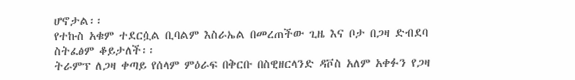ሆኖታል፡፡
የተኩስ አቁም ተደርሷል ቢባልም እስራኤል በመረጠችው ጊዜ እና ቦታ በጋዛ ድብደባ ስትፈፅም ቆይታለች፡፡
ትራምፕ ለጋዛ ቀጣይ የሰላም ምዕራፍ በቅርቡ በስዊዘርላንድ ዳቮስ አለም አቀፉን የጋዛ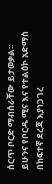ሰርጥ ቦርድ ማብሰራቸው ይታወቃል፡፡
ይሁንና የቦርዱ ሚና እና የተልዕኮ አድማስ በከፍተኛ ደረጃ እያነጋገረ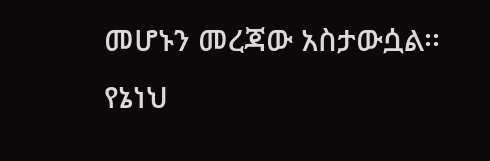መሆኑን መረጃው አስታውሷል፡፡
የኔነህ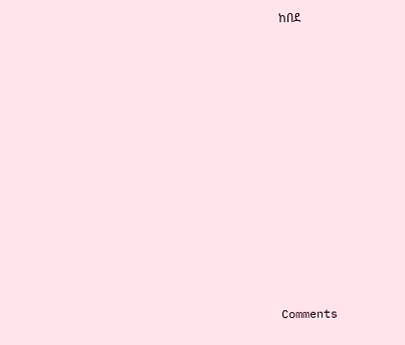ከበደ












Comments